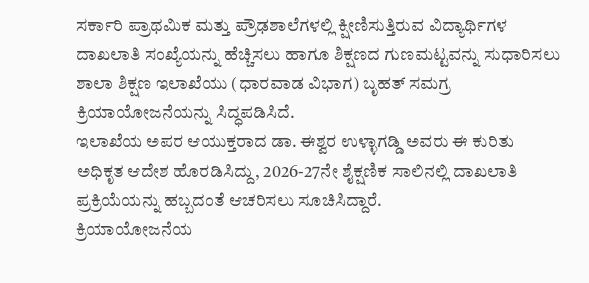ಸರ್ಕಾರಿ ಪ್ರಾಥಮಿಕ ಮತ್ತು ಪ್ರೌಢಶಾಲೆಗಳಲ್ಲಿ ಕ್ಷೀಣಿಸುತ್ತಿರುವ ವಿದ್ಯಾರ್ಥಿಗಳ ದಾಖಲಾತಿ ಸಂಖ್ಯೆಯನ್ನು ಹೆಚ್ಚಿಸಲು ಹಾಗೂ ಶಿಕ್ಷಣದ ಗುಣಮಟ್ಟವನ್ನು ಸುಧಾರಿಸಲು ಶಾಲಾ ಶಿಕ್ಷಣ ಇಲಾಖೆಯು (ಧಾರವಾಡ ವಿಭಾಗ) ಬೃಹತ್ ಸಮಗ್ರ ಕ್ರಿಯಾಯೋಜನೆಯನ್ನು ಸಿದ್ಧಪಡಿಸಿದೆ.
ಇಲಾಖೆಯ ಅಪರ ಆಯುಕ್ತರಾದ ಡಾ. ಈಶ್ವರ ಉಳ್ಳಾಗಡ್ಡಿ ಅವರು ಈ ಕುರಿತು ಅಧಿಕೃತ ಆದೇಶ ಹೊರಡಿಸಿದ್ದು, 2026-27ನೇ ಶೈಕ್ಷಣಿಕ ಸಾಲಿನಲ್ಲಿ ದಾಖಲಾತಿ ಪ್ರಕ್ರಿಯೆಯನ್ನು ಹಬ್ಬದಂತೆ ಆಚರಿಸಲು ಸೂಚಿಸಿದ್ದಾರೆ.
ಕ್ರಿಯಾಯೋಜನೆಯ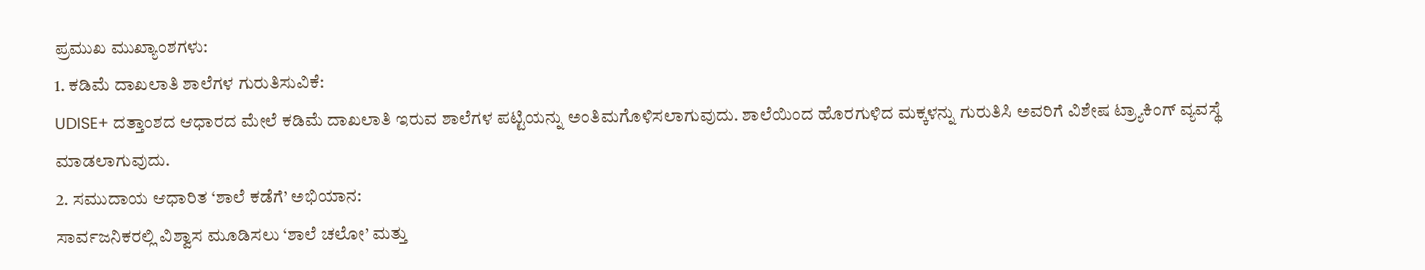ಪ್ರಮುಖ ಮುಖ್ಯಾಂಶಗಳು:
1. ಕಡಿಮೆ ದಾಖಲಾತಿ ಶಾಲೆಗಳ ಗುರುತಿಸುವಿಕೆ:
UDISE+ ದತ್ತಾಂಶದ ಆಧಾರದ ಮೇಲೆ ಕಡಿಮೆ ದಾಖಲಾತಿ ಇರುವ ಶಾಲೆಗಳ ಪಟ್ಟಿಯನ್ನು ಅಂತಿಮಗೊಳಿಸಲಾಗುವುದು. ಶಾಲೆಯಿಂದ ಹೊರಗುಳಿದ ಮಕ್ಕಳನ್ನು ಗುರುತಿಸಿ ಅವರಿಗೆ ವಿಶೇಷ ಟ್ರ್ಯಾಕಿಂಗ್ ವ್ಯವಸ್ಥೆ ಮಾಡಲಾಗುವುದು.
2. ಸಮುದಾಯ ಆಧಾರಿತ ‘ಶಾಲೆ ಕಡೆಗೆ’ ಅಭಿಯಾನ:
ಸಾರ್ವಜನಿಕರಲ್ಲಿ ವಿಶ್ವಾಸ ಮೂಡಿಸಲು ‘ಶಾಲೆ ಚಲೋ’ ಮತ್ತು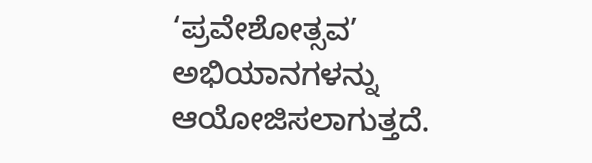‘ಪ್ರವೇಶೋತ್ಸವ’ ಅಭಿಯಾನಗಳನ್ನು ಆಯೋಜಿಸಲಾಗುತ್ತದೆ.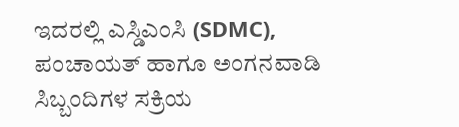ಇದರಲ್ಲಿ ಎಸ್ಡಿಎಂಸಿ (SDMC), ಪಂಚಾಯತ್ ಹಾಗೂ ಅಂಗನವಾಡಿ ಸಿಬ್ಬಂದಿಗಳ ಸಕ್ರಿಯ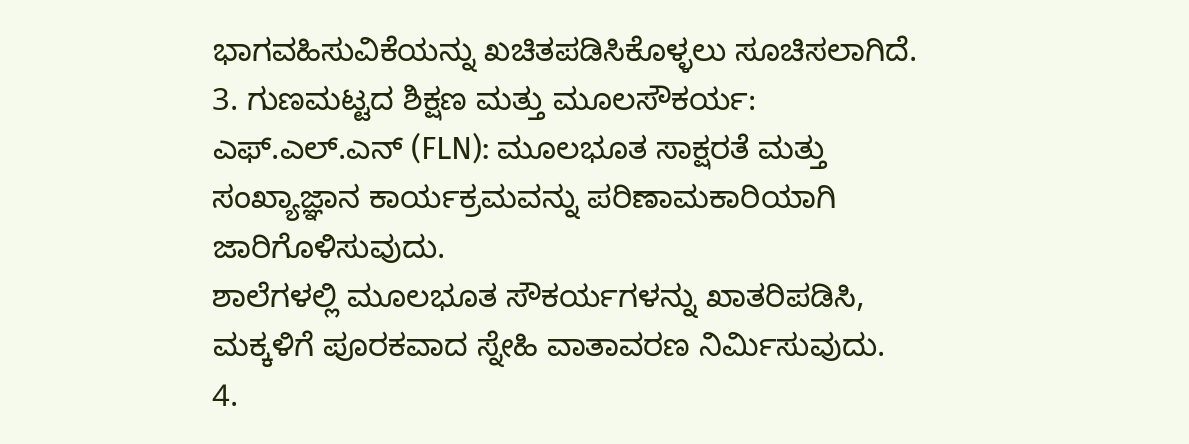ಭಾಗವಹಿಸುವಿಕೆಯನ್ನು ಖಚಿತಪಡಿಸಿಕೊಳ್ಳಲು ಸೂಚಿಸಲಾಗಿದೆ.
3. ಗುಣಮಟ್ಟದ ಶಿಕ್ಷಣ ಮತ್ತು ಮೂಲಸೌಕರ್ಯ:
ಎಫ್.ಎಲ್.ಎನ್ (FLN): ಮೂಲಭೂತ ಸಾಕ್ಷರತೆ ಮತ್ತು ಸಂಖ್ಯಾಜ್ಞಾನ ಕಾರ್ಯಕ್ರಮವನ್ನು ಪರಿಣಾಮಕಾರಿಯಾಗಿ ಜಾರಿಗೊಳಿಸುವುದು.
ಶಾಲೆಗಳಲ್ಲಿ ಮೂಲಭೂತ ಸೌಕರ್ಯಗಳನ್ನು ಖಾತರಿಪಡಿಸಿ, ಮಕ್ಕಳಿಗೆ ಪೂರಕವಾದ ಸ್ನೇಹಿ ವಾತಾವರಣ ನಿರ್ಮಿಸುವುದು.
4.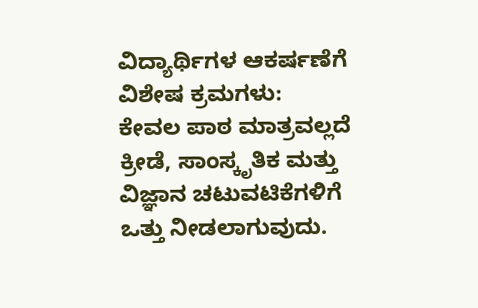ವಿದ್ಯಾರ್ಥಿಗಳ ಆಕರ್ಷಣೆಗೆ ವಿಶೇಷ ಕ್ರಮಗಳು:
ಕೇವಲ ಪಾಠ ಮಾತ್ರವಲ್ಲದೆ ಕ್ರೀಡೆ, ಸಾಂಸ್ಕೃತಿಕ ಮತ್ತು ವಿಜ್ಞಾನ ಚಟುವಟಿಕೆಗಳಿಗೆ ಒತ್ತು ನೀಡಲಾಗುವುದು.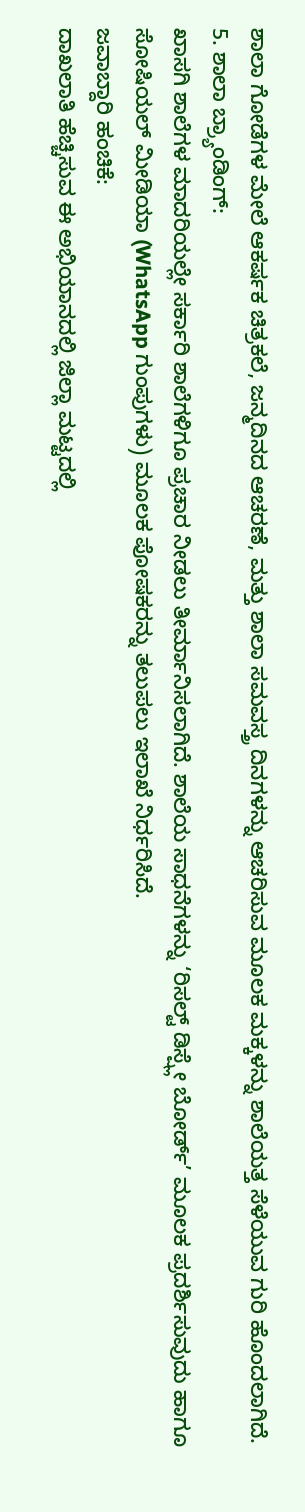ಶಾಲಾ ಗೋಡೆಗಳ ಮೇಲೆ ಆಕರ್ಷಕ ಚಿತ್ರಕಲೆ, ಜನ್ಮದಿನದ ಆಚರಣೆ, ಮತ್ತು ಶಾಲಾ ಸಮವಸ್ತ್ರ ದಿನಗಳನ್ನು ಆಚರಿಸುವ ಮೂಲಕ ಮಕ್ಕಳನ್ನು ಶಾಲೆಯತ್ತ ಸೆಳೆಯುವ ಗುರಿ ಹೊಂದಲಾಗಿದೆ.
5. ಶಾಲಾ ಬ್ರ್ಯಾಂಡಿಂಗ್:
ಖಾಸಗಿ ಶಾಲೆಗಳ ಮಾದರಿಯಲ್ಲೇ ಸರ್ಕಾರಿ ಶಾಲೆಗಳಿಗೂ ಪ್ರಚಾರ ನೀಡಲು ತೀರ್ಮಾನಿಸಲಾಗಿದೆ. ಶಾಲೆಯ ಸಾಧನೆಗಳನ್ನು ‘ರಿಸಲ್ಟ್ ಡಿಸ್ಪ್ಲೇ ಬೋರ್ಡ್’ ಮೂಲಕ ಪ್ರದರ್ಶಿಸುವುದು ಹಾಗೂ ಸೋಷಿಯಲ್ ಮೀಡಿಯಾ (WhatsApp ಗುಂಪುಗಳು) ಮೂಲಕ ಪೋಷಕರನ್ನು ತಲುಪಲು ಇಲಾಖೆ ನಿರ್ಧರಿಸಿದೆ.
ಜವಾಬ್ದಾರಿ ಹಂಚಿಕೆ:
ದಾಖಲಾತಿ ಹೆಚ್ಚಿಸುವ ಈ ಅಭಿಯಾನದಲ್ಲಿ ಜಿಲ್ಲಾ ಮಟ್ಟದಲ್ಲಿ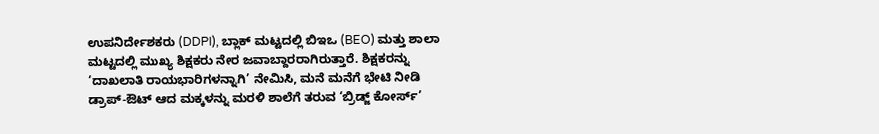ಉಪನಿರ್ದೇಶಕರು (DDPI), ಬ್ಲಾಕ್ ಮಟ್ಟದಲ್ಲಿ ಬಿಇಒ (BEO) ಮತ್ತು ಶಾಲಾ ಮಟ್ಟದಲ್ಲಿ ಮುಖ್ಯ ಶಿಕ್ಷಕರು ನೇರ ಜವಾಬ್ದಾರರಾಗಿರುತ್ತಾರೆ. ಶಿಕ್ಷಕರನ್ನು ‘ದಾಖಲಾತಿ ರಾಯಭಾರಿಗಳನ್ನಾಗಿ’ ನೇಮಿಸಿ, ಮನೆ ಮನೆಗೆ ಭೇಟಿ ನೀಡಿ ಡ್ರಾಪ್-ಔಟ್ ಆದ ಮಕ್ಕಳನ್ನು ಮರಳಿ ಶಾಲೆಗೆ ತರುವ ‘ಬ್ರಿಡ್ಜ್ ಕೋರ್ಸ್’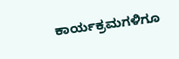ಕಾರ್ಯಕ್ರಮಗಳಿಗೂ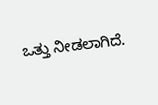ಒತ್ತು ನೀಡಲಾಗಿದೆ.